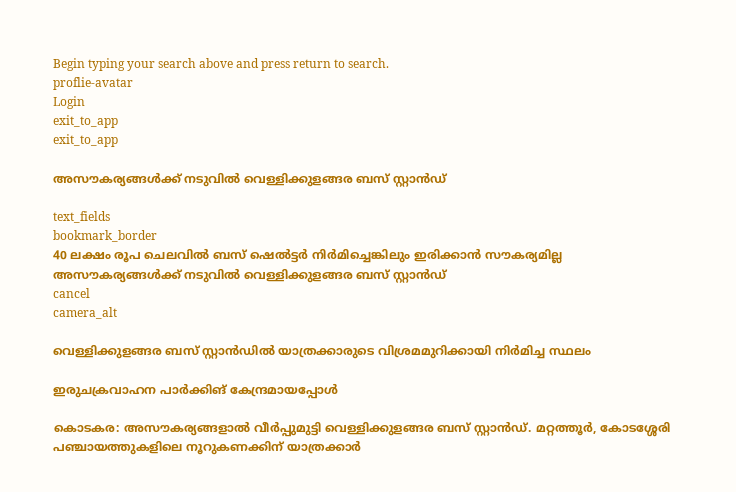Begin typing your search above and press return to search.
proflie-avatar
Login
exit_to_app
exit_to_app

അസൗകര്യങ്ങള്‍ക്ക് നടുവില്‍ വെള്ളിക്കുളങ്ങര ബസ് സ്റ്റാന്‍ഡ്

text_fields
bookmark_border
40 ലക്ഷം രൂപ ചെലവില്‍ ബസ് ഷെല്‍ട്ടര്‍ നിർമിച്ചെങ്കിലും ഇരിക്കാൻ സൗകര്യമില്ല
അസൗകര്യങ്ങള്‍ക്ക് നടുവില്‍ വെള്ളിക്കുളങ്ങര ബസ് സ്റ്റാന്‍ഡ്
cancel
camera_alt

വെള്ളിക്കുളങ്ങര ബസ് സ്റ്റാന്‍ഡിൽ യാത്രക്കാരുടെ വിശ്രമമുറിക്കായി നിർമിച്ച സ്ഥലം

ഇരുചക്രവാഹന പാർക്കിങ് കേന്ദ്രമായപ്പോൾ

കൊടകര: അസൗകര്യങ്ങളാൽ വീര്‍പ്പുമുട്ടി വെള്ളിക്കുളങ്ങര ബസ് സ്റ്റാന്‍ഡ്. മറ്റത്തൂര്‍, കോടശ്ശേരി പഞ്ചായത്തുകളിലെ നൂറുകണക്കിന് യാത്രക്കാര്‍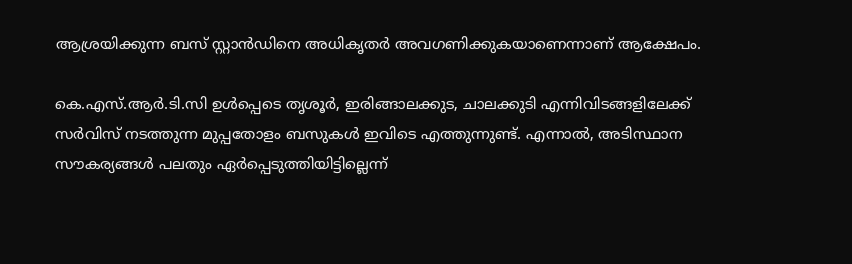ആശ്രയിക്കുന്ന ബസ് സ്റ്റാന്‍ഡിനെ അധികൃതര്‍ അവഗണിക്കുകയാണെന്നാണ് ആക്ഷേപം.

കെ.എസ്.ആര്‍.ടി.സി ഉൾപ്പെടെ തൃശൂര്‍, ഇരിങ്ങാലക്കുട, ചാലക്കുടി എന്നിവിടങ്ങളിലേക്ക് സർവിസ് നടത്തുന്ന മുപ്പതോളം ബസുകള്‍ ഇവിടെ എത്തുന്നുണ്ട്. എന്നാല്‍, അടിസ്ഥാന സൗകര്യങ്ങള്‍ പലതും ഏര്‍പ്പെടുത്തിയിട്ടില്ലെന്ന്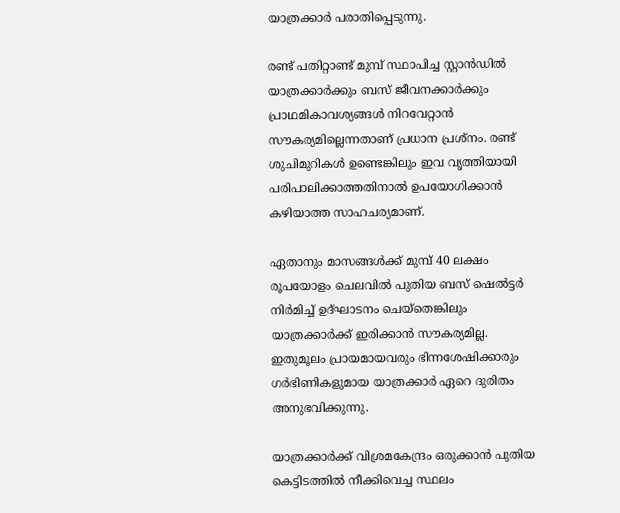യാത്രക്കാര്‍ പരാതിപ്പെടുന്നു.

രണ്ട് പതിറ്റാണ്ട് മുമ്പ് സ്ഥാപിച്ച സ്റ്റാന്‍ഡില്‍ യാത്രക്കാര്‍ക്കും ബസ് ജീവനക്കാര്‍ക്കും പ്രാഥമികാവശ്യങ്ങള്‍ നിറവേറ്റാൻ സൗകര്യമില്ലെന്നതാണ് പ്രധാന പ്രശ്‌നം. രണ്ട് ശുചിമുറികള്‍ ഉണ്ടെങ്കിലും ഇവ വൃത്തിയായി പരിപാലിക്കാത്തതിനാല്‍ ഉപയോഗിക്കാന്‍ കഴിയാത്ത സാഹചര്യമാണ്.

ഏതാനും മാസങ്ങള്‍ക്ക് മുമ്പ് 40 ലക്ഷം രൂപയോളം ചെലവില്‍ പുതിയ ബസ് ഷെല്‍ട്ടര്‍ നിർമിച്ച് ഉദ്ഘാടനം ചെയ്തെങ്കിലും യാത്രക്കാര്‍ക്ക് ഇരിക്കാൻ സൗകര്യമില്ല. ഇതുമൂലം പ്രായമായവരും ഭിന്നശേഷിക്കാരും ഗര്‍ഭിണികളുമായ യാത്രക്കാര്‍ ഏറെ ദുരിതം അനുഭവിക്കുന്നു.

യാത്രക്കാര്‍ക്ക് വിശ്രമകേന്ദ്രം ഒരുക്കാൻ പുതിയ കെട്ടിടത്തില്‍ നീക്കിവെച്ച സ്ഥലം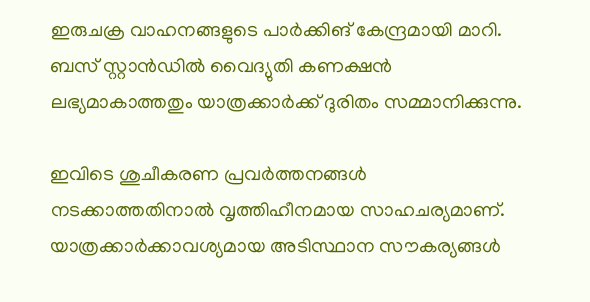ഇരുചക്ര വാഹനങ്ങളുടെ പാര്‍ക്കിങ് കേന്ദ്രമായി മാറി. ബസ് സ്റ്റാൻഡിൽ വൈദ്യുതി കണക്ഷന്‍ ലഭ്യമാകാത്തതും യാത്രക്കാര്‍ക്ക് ദുരിതം സമ്മാനിക്കുന്നു.

ഇവിടെ ശുചീകരണ പ്രവര്‍ത്തനങ്ങള്‍ നടക്കാത്തതിനാല്‍ വൃത്തിഹീനമായ സാഹചര്യമാണ്. യാത്രക്കാര്‍ക്കാവശ്യമായ അടിസ്ഥാന സൗകര്യങ്ങള്‍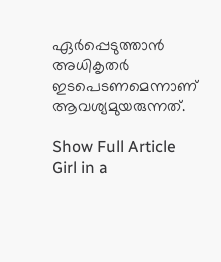ഏര്‍പ്പെടുത്താന്‍ അധികൃതര്‍ ഇടപെടണമെന്നാണ് ആവശ്യമുയരുന്നത്.

Show Full Article
Girl in a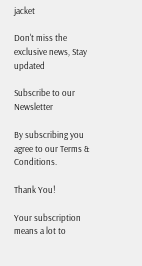jacket

Don't miss the exclusive news, Stay updated

Subscribe to our Newsletter

By subscribing you agree to our Terms & Conditions.

Thank You!

Your subscription means a lot to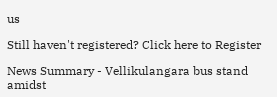us

Still haven't registered? Click here to Register

News Summary - Vellikulangara bus stand amidst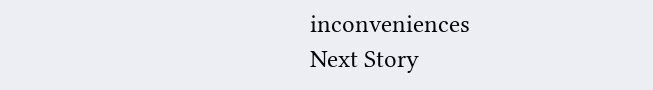inconveniences
Next Story